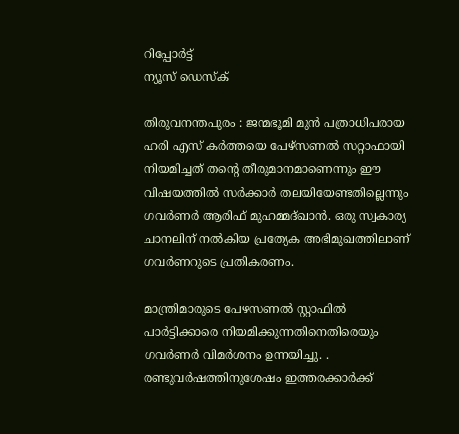റിപ്പോര്‍ട്ട്
ന്യൂസ് ഡെസ്ക്

തിരുവനന്തപുരം : ജന്മഭൂമി മുന്‍ പത്രാധിപരായ ഹരി എസ്‌ കര്‍ത്തയെ പേഴ്‌സണല്‍ സറ്റാഫായി നിയമിച്ചത്‌ തന്റെ തീരുമാനമാണെന്നും ഈ വിഷയത്തില്‍ സര്‍ക്കാര്‍ തലയിയേണ്ടതില്ലെന്നും ഗവര്‍ണര്‍ ആരിഫ്‌ മുഹമ്മദ്‌ഖാന്‍. ഒരു സ്വകാര്യ ചാനലിന്‌ നല്‍കിയ പ്രത്യേക അഭിമുഖത്തിലാണ്‌ ഗവര്‍ണറുടെ പ്രതികരണം.

മാന്ത്രിമാരുടെ പേഴസണല്‍ സ്റ്റാഫില്‍ പാര്‍ട്ടിക്കാരെ നിയമിക്കുന്നതിനെതിരെയും ഗവര്‍ണര്‍ വിമര്‍ശനം ഉന്നയിച്ചു. . രണ്ടുവര്‍ഷത്തിനുശേഷം ഇത്തരക്കാര്‍ക്ക്‌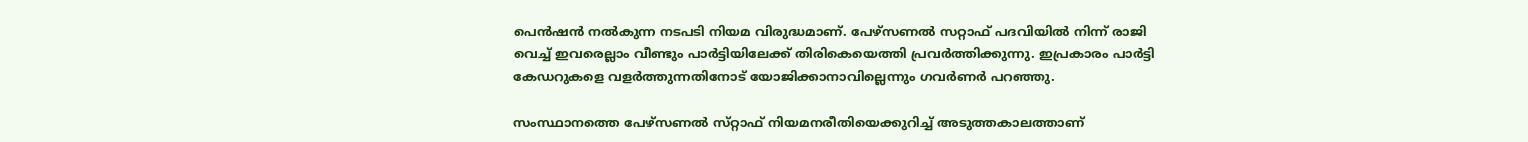പെന്‍ഷന്‍ നല്‍കുന്ന നടപടി നിയമ വിരുദ്ധമാണ്‌. പേഴ്‌സണല്‍ സറ്റാഫ്‌ പദവിയില്‍ നിന്ന്‌ രാജി വെച്ച്‌ ഇവരെല്ലാം വീണ്ടും പാര്‍ട്ടിയിലേക്ക്‌ തിരികെയെത്തി പ്രവര്‍ത്തിക്കുന്നു. ഇപ്രകാരം പാര്‍ട്ടി കേഡറുകളെ വളര്‍ത്തുന്നതിനോട്‌ യോജിക്കാനാവില്ലെന്നും ഗവര്‍ണര്‍ പറഞ്ഞു.

സംസ്ഥാനത്തെ പേഴ്‌സണല്‍ സ്‌റ്റാഫ് നിയമനരീതിയെക്കുറിച്ച്‌ അടുത്തകാലത്താണ്‌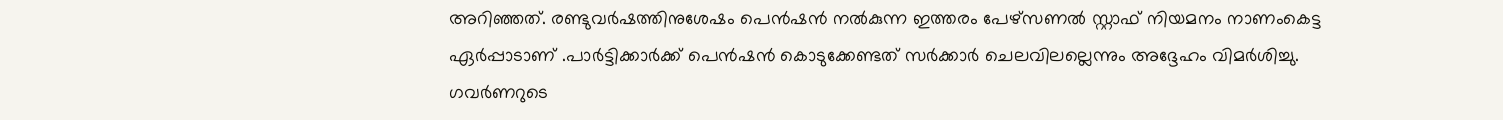അറിഞ്ഞത്‌. രണ്ടുവര്‍ഷത്തിനുശേഷം പെന്‍ഷന്‍ നല്‍കുന്ന ഇത്തരം പേഴ്‌സണല്‍ സ്റ്റാഫ്‌ നിയമനം നാണംകെട്ട ഏര്‍പ്പാടാണ്‌ .പാര്‍ട്ടിക്കാര്‍ക്ക്‌ പെന്‍ഷന്‍ കൊടുക്കേണ്ടത്‌ സര്‍ക്കാര്‍ ചെലവിലല്ലെന്നും അദ്ദേഹം വിമര്‍ശിച്ചു. ഗവര്‍ണറുടെ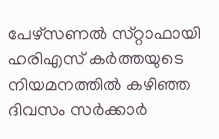പേഴ്‌സണല്‍ സ്‌റ്റാഫായി ഹരിഎസ്‌ കര്‍ത്തയുടെ നിയമനത്തില്‍ കഴിഞ്ഞ ദിവസം സര്‍ക്കാര്‍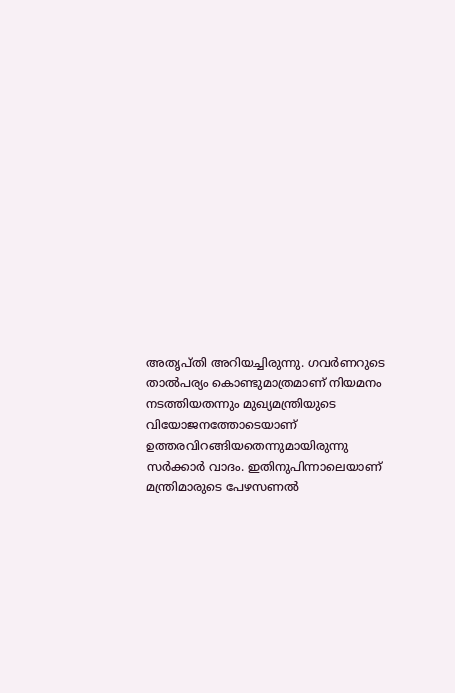അതൃപ്‌തി അറിയച്ചിരുന്നു. ഗവര്‍ണറുടെ താല്‍പര്യം കൊണ്ടുമാത്രമാണ്‌ നിയമനം നടത്തിയതന്നും മുഖ്യമന്ത്രിയുടെ വിയോജനത്തോടെയാണ്‌ ഉത്തരവിറങ്ങിയതെന്നുമായിരുന്നു സര്‍ക്കാര്‍ വാദം. ഇതിനുപിന്നാലെയാണ്‌ മന്ത്രിമാരുടെ പേഴസണല്‍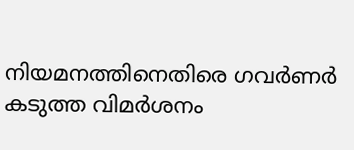നിയമനത്തിനെതിരെ ഗവര്‍ണര്‍ കടുത്ത വിമര്‍ശനം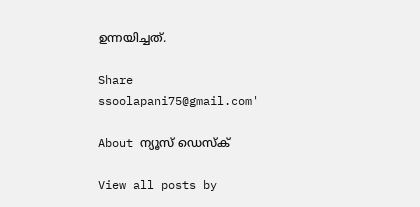ഉന്നയിച്ചത്‌.

Share
ssoolapani75@gmail.com'

About ന്യൂസ് ഡെസ്ക്

View all posts by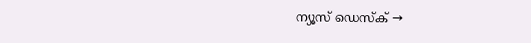ന്യൂസ് ഡെസ്ക് →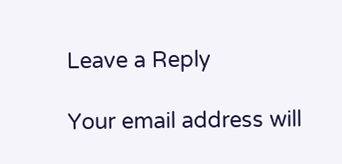Leave a Reply

Your email address will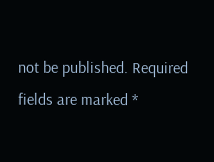not be published. Required fields are marked *